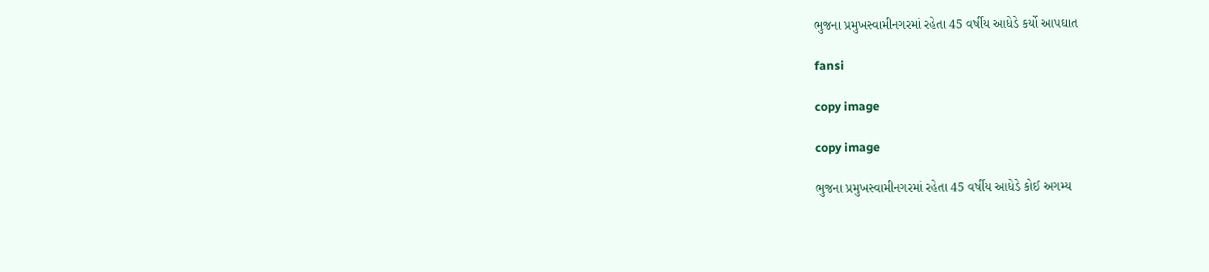ભુજના પ્રમુખસ્વામીનગરમાં રહેતા 45 વર્ષીય આધેડે કર્યો આપઘાત

fansi

copy image

copy image

ભુજના પ્રમુખસ્વામીનગરમાં રહેતા 45 વર્ષીય આધેડે કોઈ અગમ્ય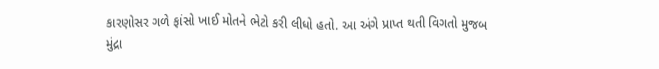કારણોસર ગળે ફાંસો ખાઈ મોતને ભેટો કરી લીધો હતો. આ અંગે પ્રાપ્ત થતી વિગતો મુજબ મુંદ્રા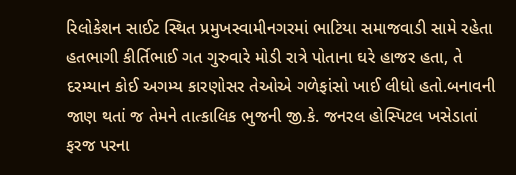રિલોકેશન સાઈટ સ્થિત પ્રમુખસ્વામીનગરમાં ભાટિયા સમાજવાડી સામે રહેતા હતભાગી કીર્તિભાઈ ગત ગુરુવારે મોડી રાત્રે પોતાના ઘરે હાજર હતા, તે દરમ્યાન કોઈ અગમ્ય કારણોસર તેઓએ ગળેફાંસો ખાઈ લીધો હતો.બનાવની  જાણ થતાં જ તેમને તાત્કાલિક ભુજની જી.કે. જનરલ હોસ્પિટલ ખસેડાતાં ફરજ પરના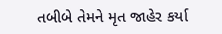તબીબે તેમને મૃત જાહેર કર્યા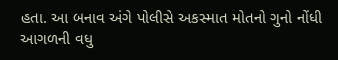હતા. આ બનાવ અંગે પોલીસે અકસ્માત મોતનો ગુનો નોંધી આગળની વધુ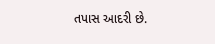તપાસ આદરી છે.